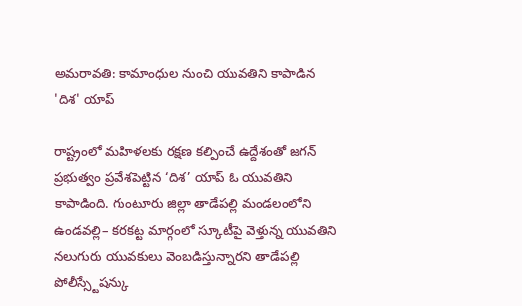అమరావతి: కామాంధుల నుంచి యువతిని కాపాడిన 'దిశ' యాప్

రాష్ట్రంలో మహిళలకు రక్షణ కల్పించే ఉద్దేశంతో జగన్ ప్రభుత్వం ప్రవేశపెట్టిన ‘దిశ’ యాప్ ఓ యువతిని కాపాడింది. గుంటూరు జిల్లా తాడేపల్లి మండలంలోని ఉండవల్లి– కరకట్ట మార్గంలో స్కూటీపై వెళ్తున్న యువతిని నలుగురు యువకులు వెంబడిస్తున్నారని తాడేపల్లి పోలీస్స్టేషన్కు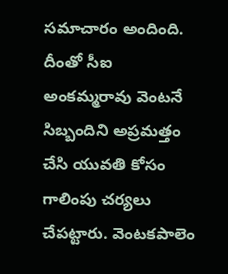సమాచారం అందింది. దీంతో సీఐ అంకమ్మరావు వెంటనే సిబ్బందిని అప్రమత్తం చేసి యువతి కోసం గాలింపు చర్యలు చేపట్టారు. వెంటకపాలెం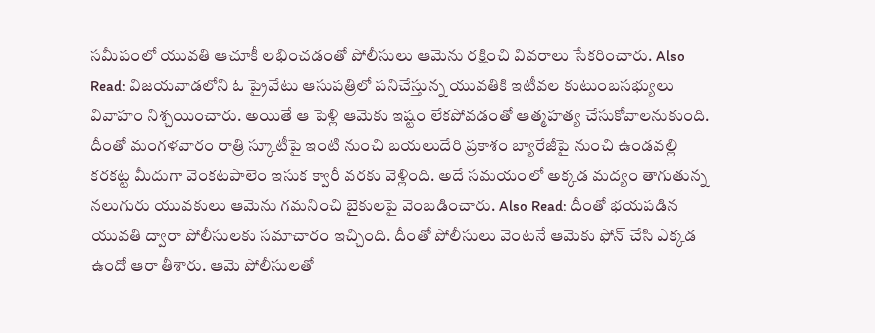సమీపంలో యువతి ఆచూకీ లభించడంతో పోలీసులు ఆమెను రక్షించి వివరాలు సేకరించారు. Also Read: విజయవాడలోని ఓ ప్రైవేటు ఆసుపత్రిలో పనిచేస్తున్న యువతికి ఇటీవల కుటుంబసభ్యులు వివాహం నిశ్చయించారు. అయితే ఆ పెళ్లి ఆమెకు ఇష్టం లేకపోవడంతో ఆత్మహత్య చేసుకోవాలనుకుంది. దీంతో మంగళవారం రాత్రి స్కూటీపై ఇంటి నుంచి బయలుదేరి ప్రకాశం బ్యారేజీపై నుంచి ఉండవల్లి కరకట్ట మీదుగా వెంకటపాలెం ఇసుక క్వారీ వరకు వెళ్లింది. అదే సమయంలో అక్కడ మద్యం తాగుతున్న నలుగురు యువకులు ఆమెను గమనించి బైకులపై వెంబడించారు. Also Read: దీంతో భయపడిన యువతి ద్వారా పోలీసులకు సమాచారం ఇచ్చింది. దీంతో పోలీసులు వెంటనే ఆమెకు ఫోన్ చేసి ఎక్కడ ఉందో ఆరా తీశారు. ఆమె పోలీసులతో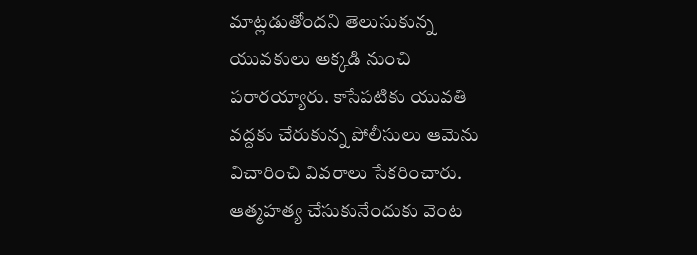మాట్లడుతోందని తెలుసుకున్న యువకులు అక్కడి నుంచి పరారయ్యారు. కాసేపటికు యువతి వద్దకు చేరుకున్న పోలీసులు ఆమెను విచారించి వివరాలు సేకరించారు. ఆత్మహత్య చేసుకునేందుకు వెంట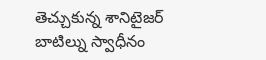తెచ్చుకున్న శానిటైజర్ బాటిల్ను స్వాధీనం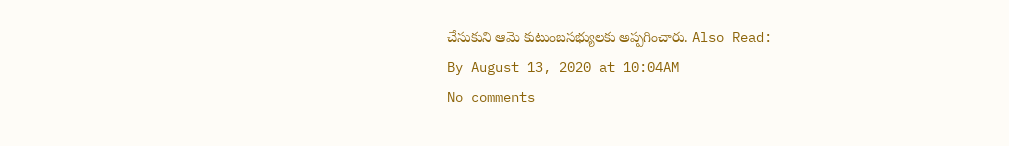చేసుకుని ఆమె కుటుంబసభ్యులకు అప్పగించారు. Also Read:
By August 13, 2020 at 10:04AM
No comments